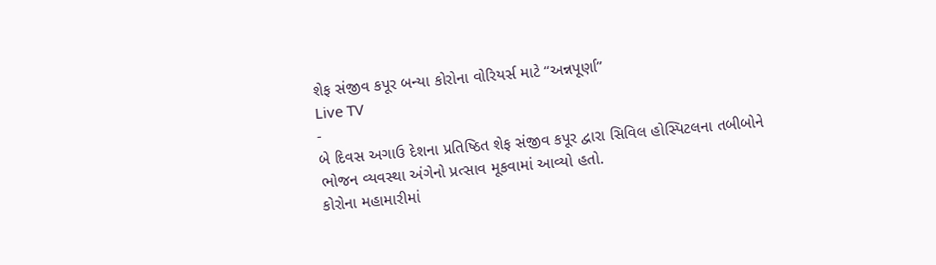શેફ સંજીવ કપૂર બન્યા કોરોના વોરિયર્સ માટે “અન્નપૂર્ણા”
Live TV
-
બે દિવસ અગાઉ દેશના પ્રતિષ્ઠિત શેફ સંજીવ કપૂર દ્વારા સિવિલ હોસ્પિટલના તબીબોને ભોજન વ્યવસ્થા અંગેનો પ્રત્સાવ મૂકવામાં આવ્યો હતો.
કોરોના મહામારીમાં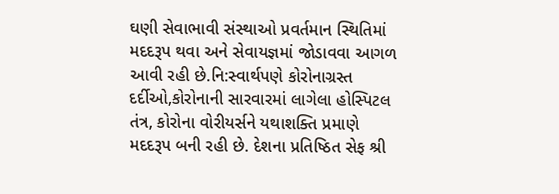ઘણી સેવાભાવી સંસ્થાઓ પ્રવર્તમાન સ્થિતિમાં મદદરૂપ થવા અને સેવાયજ્ઞમાં જોડાવવા આગળ આવી રહી છે.નિ:સ્વાર્થપણે કોરોનાગ્રસ્ત દર્દીઓ,કોરોનાની સારવારમાં લાગેલા હોસ્પિટલ તંત્ર, કોરોના વોરીયર્સને યથાશક્તિ પ્રમાણે મદદરૂપ બની રહી છે. દેશના પ્રતિષ્ઠિત સેફ શ્રી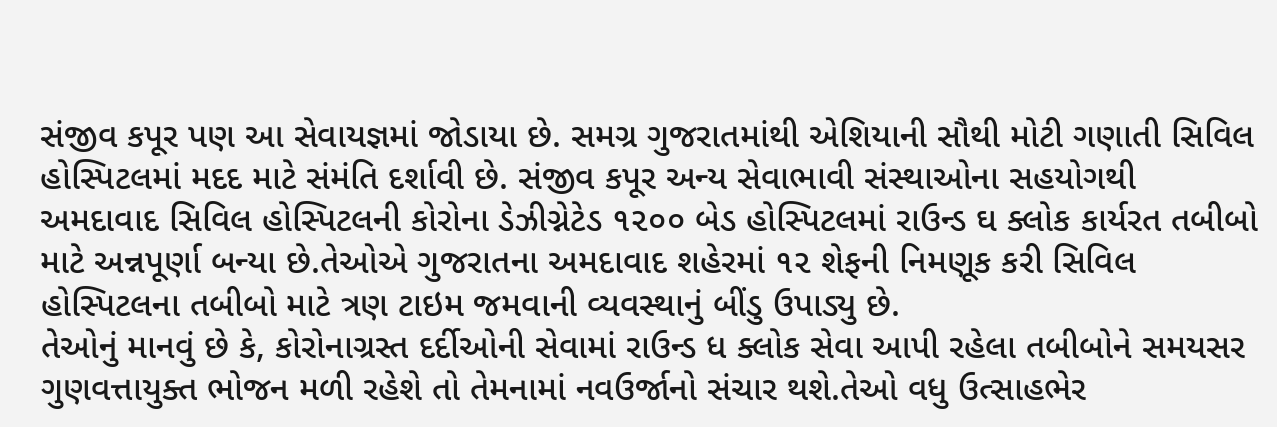સંજીવ કપૂર પણ આ સેવાયજ્ઞમાં જોડાયા છે. સમગ્ર ગુજરાતમાંથી એશિયાની સૌથી મોટી ગણાતી સિવિલ હોસ્પિટલમાં મદદ માટે સંમંતિ દર્શાવી છે. સંજીવ કપૂર અન્ય સેવાભાવી સંસ્થાઓના સહયોગથી અમદાવાદ સિવિલ હોસ્પિટલની કોરોના ડેઝીગ્નેટેડ ૧૨૦૦ બેડ હોસ્પિટલમાં રાઉન્ડ ઘ ક્લોક કાર્યરત તબીબો માટે અન્નપૂર્ણા બન્યા છે.તેઓએ ગુજરાતના અમદાવાદ શહેરમાં ૧૨ શેફની નિમણૂક કરી સિવિલ હોસ્પિટલના તબીબો માટે ત્રણ ટાઇમ જમવાની વ્યવસ્થાનું બીંડુ ઉપાડ્યુ છે.
તેઓનું માનવું છે કે, કોરોનાગ્રસ્ત દર્દીઓની સેવામાં રાઉન્ડ ધ ક્લોક સેવા આપી રહેલા તબીબોને સમયસર ગુણવત્તાયુક્ત ભોજન મળી રહેશે તો તેમનામાં નવઉર્જાનો સંચાર થશે.તેઓ વધુ ઉત્સાહભેર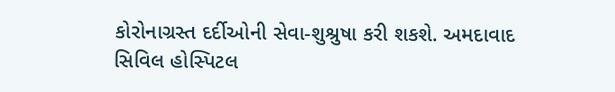કોરોનાગ્રસ્ત દર્દીઓની સેવા-શુશ્રુષા કરી શકશે. અમદાવાદ સિવિલ હોસ્પિટલ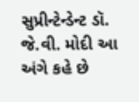સુપ્રીન્ટેન્ડેન્ટ ડૉ. જે.વી. મોદી આ અંગે કહે છે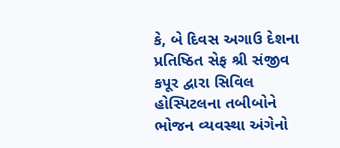કે, બે દિવસ અગાઉ દેશના પ્રતિષ્ઠિત સેફ શ્રી સંજીવ કપૂર દ્વારા સિવિલ હોસ્પિટલના તબીબોને ભોજન વ્યવસ્થા અંગેનો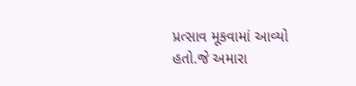પ્રત્સાવ મૂકવામાં આવ્યો હતો.જે અમારા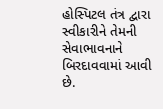હોસ્પિટલ તંત્ર દ્વારા સ્વીકારીને તેમની સેવાભાવનાને બિરદાવવામાં આવી છે.